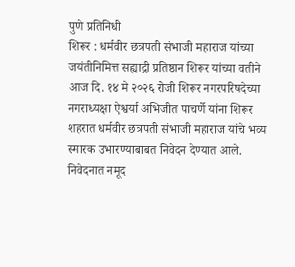पुणे प्रतिनिधी
शिरूर : धर्मवीर छत्रपती संभाजी महाराज यांच्या जयंतीनिमित्त सह्याद्री प्रतिष्ठान शिरूर यांच्या वतीने आज दि. १४ मे २०२६ रोजी शिरूर नगरपरिषदेच्या नगराध्यक्षा ऐश्वर्या अभिजीत पाचर्णे यांना शिरूर शहरात धर्मवीर छत्रपती संभाजी महाराज यांचे भव्य स्मारक उभारण्याबाबत निवेदन देण्यात आले.
निवेदनात नमूद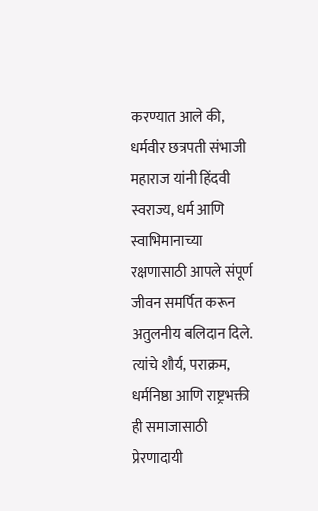करण्यात आले की, धर्मवीर छत्रपती संभाजी महाराज यांनी हिंदवी स्वराज्य, धर्म आणि स्वाभिमानाच्या रक्षणासाठी आपले संपूर्ण जीवन समर्पित करून अतुलनीय बलिदान दिले. त्यांचे शौर्य, पराक्रम, धर्मनिष्ठा आणि राष्ट्रभक्ती ही समाजासाठी प्रेरणादायी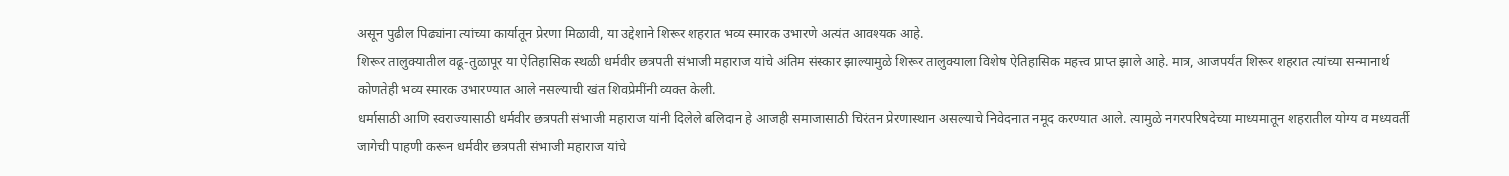असून पुढील पिढ्यांना त्यांच्या कार्यातून प्रेरणा मिळावी, या उद्देशाने शिरूर शहरात भव्य स्मारक उभारणे अत्यंत आवश्यक आहे.
शिरूर तालुक्यातील वढू-तुळापूर या ऐतिहासिक स्थळी धर्मवीर छत्रपती संभाजी महाराज यांचे अंतिम संस्कार झाल्यामुळे शिरूर तालुक्याला विशेष ऐतिहासिक महत्त्व प्राप्त झाले आहे. मात्र, आजपर्यंत शिरूर शहरात त्यांच्या सन्मानार्थ कोणतेही भव्य स्मारक उभारण्यात आले नसल्याची खंत शिवप्रेमींनी व्यक्त केली.
धर्मासाठी आणि स्वराज्यासाठी धर्मवीर छत्रपती संभाजी महाराज यांनी दिलेले बलिदान हे आजही समाजासाठी चिरंतन प्रेरणास्थान असल्याचे निवेदनात नमूद करण्यात आले. त्यामुळे नगरपरिषदेच्या माध्यमातून शहरातील योग्य व मध्यवर्ती जागेची पाहणी करून धर्मवीर छत्रपती संभाजी महाराज यांचे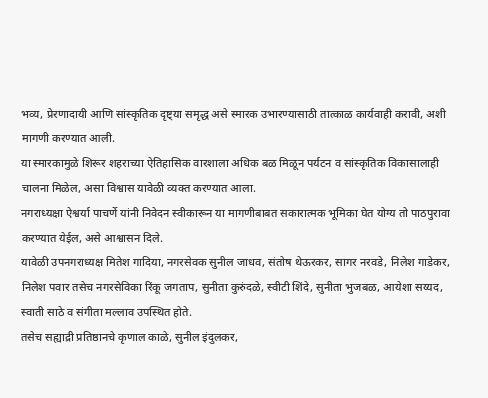भव्य, प्रेरणादायी आणि सांस्कृतिक दृष्ट्या समृद्ध असे स्मारक उभारण्यासाठी तात्काळ कार्यवाही करावी, अशी मागणी करण्यात आली.
या स्मारकामुळे शिरूर शहराच्या ऐतिहासिक वारशाला अधिक बळ मिळून पर्यटन व सांस्कृतिक विकासालाही चालना मिळेल, असा विश्वास यावेळी व्यक्त करण्यात आला.
नगराध्यक्षा ऐश्वर्या पाचर्णे यांनी निवेदन स्वीकारून या मागणीबाबत सकारात्मक भूमिका घेत योग्य तो पाठपुरावा करण्यात येईल, असे आश्वासन दिले.
यावेळी उपनगराध्यक्ष मितेश गादिया, नगरसेवक सुनील जाधव, संतोष थेऊरकर, सागर नरवडे, निलेश गाडेकर, निलेश पवार तसेच नगरसेविका रिंकू जगताप, सुनीता कुरुंदळे, स्वीटी शिंदे, सुनीता भुजबळ, आयेशा सय्यद, स्वाती साठे व संगीता मल्लाव उपस्थित होते.
तसेच सह्याद्री प्रतिष्ठानचे कृणाल काळे, सुनील इंदुलकर,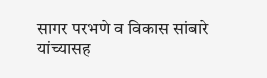सागर परभणे व विकास सांबारे यांच्यासह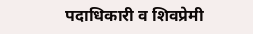पदाधिकारी व शिवप्रेमी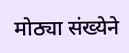मोठ्या संख्येने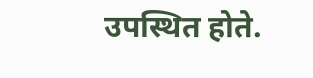उपस्थित होते.